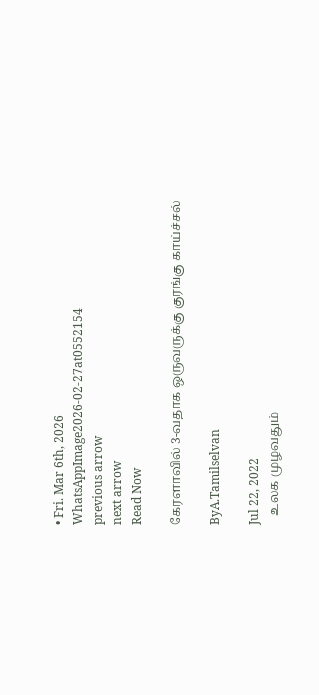• Fri. Mar 6th, 2026
WhatsAppImage2026-02-27at0552154
previous arrow
next arrow
Read Now

கேரளாவில் 3-வதாக ஒருவருக்கு குரங்கு காய்ச்சல்

ByA.Tamilselvan

Jul 22, 2022
   உலக முழவதும்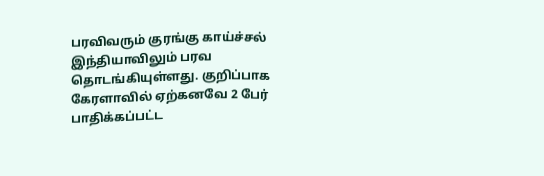பரவிவரும் குரங்கு காய்ச்சல் இந்தியாவிலும் பரவ தொடங்கியுள்ளது. குறிப்பாக கேரளாவில் ஏற்கனவே 2 பேர் பாதிக்கப்பட்ட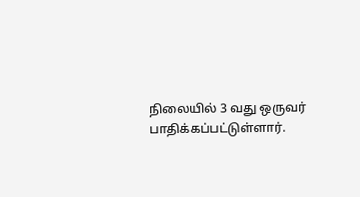நிலையில் 3 வது ஒருவர் பாதிக்கப்பட்டுள்ளார்.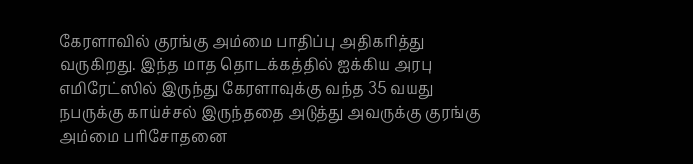கேரளாவில் குரங்கு அம்மை பாதிப்பு அதிகரித்து வருகிறது. இந்த மாத தொடக்கத்தில் ஐக்கிய அரபு எமிரேட்ஸில் இருந்து கேரளாவுக்கு வந்த 35 வயது நபருக்கு காய்ச்சல் இருந்ததை அடுத்து அவருக்கு குரங்கு அம்மை பரிசோதனை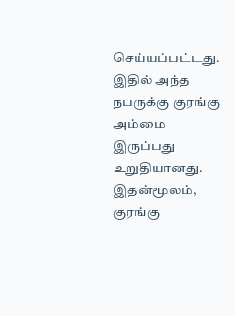செய்யப்பட்டது. இதில் அந்த நபருக்கு குரங்கு அம்மை இருப்பது உறுதியானது. இதன்மூலம், குரங்கு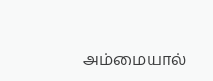அம்மையால்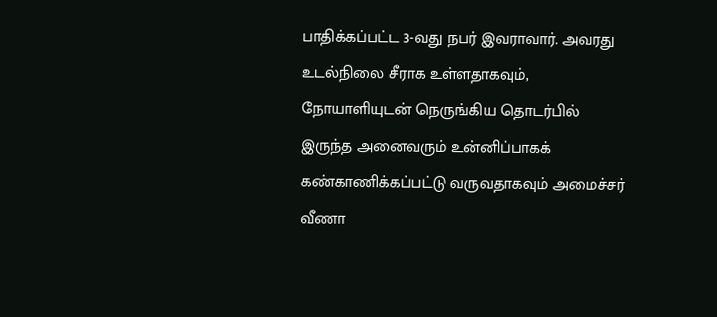பாதிக்கப்பட்ட 3-வது நபர் இவராவார். அவரது உடல்நிலை சீராக உள்ளதாகவும், நோயாளியுடன் நெருங்கிய தொடர்பில் இருந்த அனைவரும் உன்னிப்பாகக் கண்காணிக்கப்பட்டு வருவதாகவும் அமைச்சர் வீணா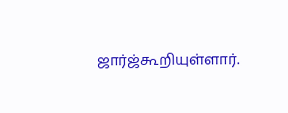ஜார்ஜ்கூறியுள்ளார்.